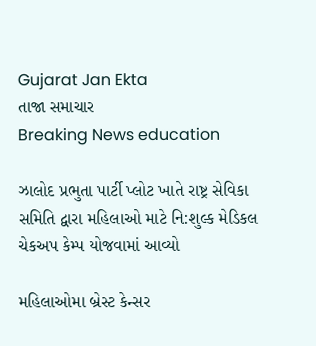Gujarat Jan Ekta
તાજા સમાચાર
Breaking News education

ઝાલોદ પ્રભુતા પાર્ટી પ્લોટ ખાતે રાષ્ટ્ર સેવિકા સમિતિ દ્વારા મહિલાઓ માટે નિ:શુલ્ક મેડિકલ ચેકઅપ કેમ્પ યોજવામાં આવ્યો

મહિલાઓમા બ્રેસ્ટ કેન્સર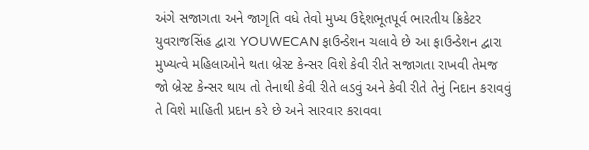અંગે સજાગતા અને જાગૃતિ વધે તેવો મુખ્ય ઉદ્દેશભૂતપૂર્વ ભારતીય ક્રિકેટર યુવરાજસિંહ દ્વારા YOUWECAN ફાઉન્ડેશન ચલાવે છે આ ફાઉન્ડેશન દ્વારા મુખ્યત્વે મહિલાઓને થતા બ્રેસ્ટ કેન્સર વિશે કેવી રીતે સજાગતા રાખવી તેમજ જો બ્રેસ્ટ કેન્સર થાય તો તેનાથી કેવી રીતે લડવું અને કેવી રીતે તેનું નિદાન કરાવવું તે વિશે માહિતી પ્રદાન કરે છે અને સારવાર કરાવવા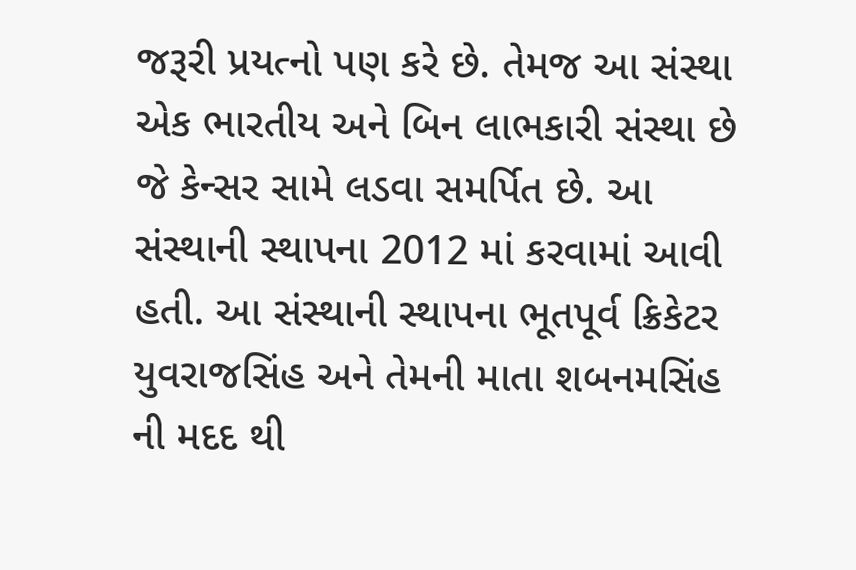જરૂરી પ્રયત્નો પણ કરે છે. તેમજ આ સંસ્થા એક ભારતીય અને બિન લાભકારી સંસ્થા છે જે કેન્સર સામે લડવા સમર્પિત છે. આ સંસ્થાની સ્થાપના 2012 માં કરવામાં આવી હતી. આ સંસ્થાની સ્થાપના ભૂતપૂર્વ ક્રિકેટર યુવરાજસિંહ અને તેમની માતા શબનમસિંહ ની મદદ થી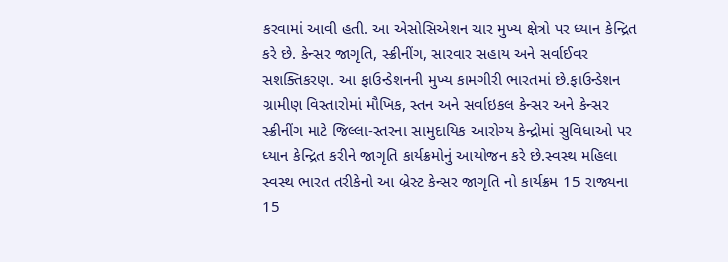કરવામાં આવી હતી. આ એસોસિએશન ચાર મુખ્ય ક્ષેત્રો પર ધ્યાન કેન્દ્રિત કરે છે. કેન્સર જાગૃતિ, સ્ક્રીનીંગ, સારવાર સહાય અને સર્વાઈવર સશક્તિકરણ. આ ફાઉન્ડેશનની મુખ્ય કામગીરી ભારતમાં છે.ફાઉન્ડેશન ગ્રામીણ વિસ્તારોમાં મૌખિક, સ્તન અને સર્વાઇકલ કેન્સર અને કેન્સર સ્ક્રીનીંગ માટે જિલ્લા-સ્તરના સામુદાયિક આરોગ્ય કેન્દ્રોમાં સુવિધાઓ પર ધ્યાન કેન્દ્રિત કરીને જાગૃતિ કાર્યક્રમોનું આયોજન કરે છે.સ્વસ્થ મહિલા સ્વસ્થ ભારત તરીકેનો આ બ્રેસ્ટ કેન્સર જાગૃતિ નો કાર્યક્રમ 15 રાજ્યના 15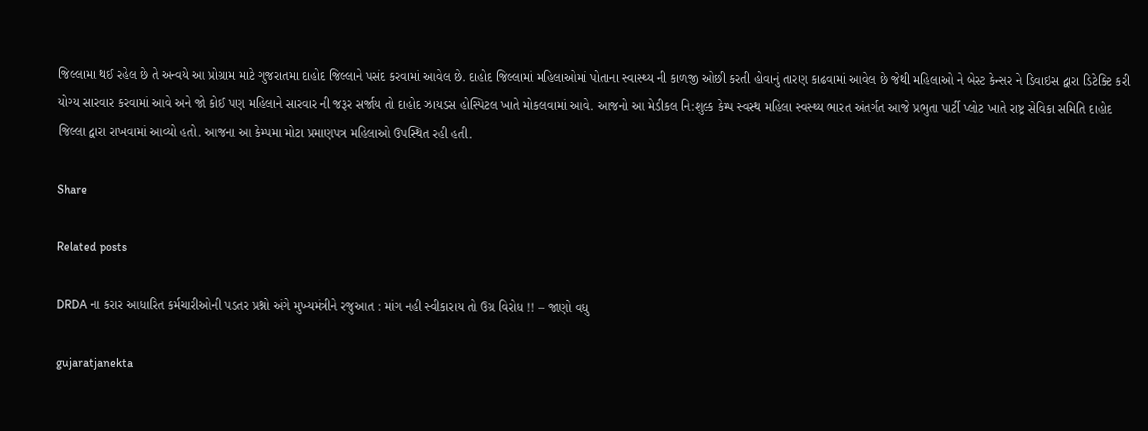જિલ્લામા થઈ રહેલ છે તે અન્વયે આ પ્રોગ્રામ માટે ગુજરાતમા દાહોદ જિલ્લાને પસંદ કરવામાં આવેલ છે. દાહોદ જિલ્લામાં મહિલાઓમાં પોતાના સ્વાસ્થ્ય ની કાળજી ઓછી કરતી હોવાનું તારણ કાઢવામાં આવેલ છે જેથી મહિલાઓ ને બેસ્ટ કેન્સર ને ડિવાઇસ દ્વારા ડિટેક્ટિ કરી યોગ્ય સારવાર કરવામાં આવે અને જો કોઈ પણ મહિલાને સારવાર ની જરૂર સર્જાય તો દાહોદ ઝાયડસ હોસ્પિટલ ખાતે મોકલવામાં આવે. આજનો આ મેડીકલ નિ:શુલ્ક કેમ્પ સ્વસ્થ મહિલા સ્વસ્થ્ય ભારત અંતર્ગત આજે પ્રભુતા પાર્ટી પ્લોટ ખાતે રાષ્ટ્ર સેવિકા સમિતિ દાહોદ જિલ્લા દ્વારા રાખવામાં આવ્યો હતો. આજના આ કેમ્પમા મોટા પ્રમાણપત્ર મહિલાઓ ઉપસ્થિત રહી હતી.

Share

Related posts

DRDA ના કરાર આધારિત કર્મચારીઓની પડતર પ્રશ્નો અંગે મુખ્યમંત્રીને રજુઆત : માંગ નહી સ્વીકારાય તો ઉગ્ર વિરોધ !! – જાણો વધુ

gujaratjanekta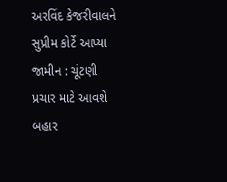અરવિંદ કેજરીવાલને સુપ્રીમ કોર્ટે આપ્યા જામીન : ચૂંટણી પ્રચાર માટે આવશે બહાર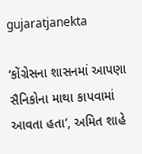gujaratjanekta

‘કોંગ્રેસના શાસનમાં આપણા સૈનિકોના માથા કાપવામાં આવતા હતા’, અમિત શાહે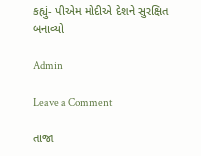કહ્યું- પીએમ મોદીએ દેશને સુરક્ષિત બનાવ્યો

Admin

Leave a Comment

તાજા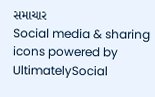સમાચાર
Social media & sharing icons powered by UltimatelySocial